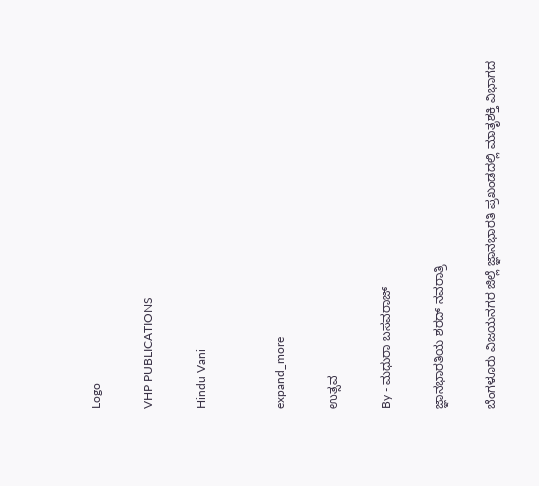Logo

VHP PUBLICATIONS

Hindu Vani


expand_more

ಉತ್ಸವ

By - ಮಧುರಾ ಬಸವರಾಜ್

ಜ್ಞಾನಭಾರತಿಯ ಶರದ್ ನವರಾತ್ರಿ

ಬೆಂಗಳೂರು ವಿಜಯನಗರ ಜಿಲ್ಲೆ ಜ್ಞಾನಭಾರತಿ ಪ್ರಖಂಡದಲ್ಲಿ ಮಾತೃಶಕ್ತಿ ವಿಭಾಗದ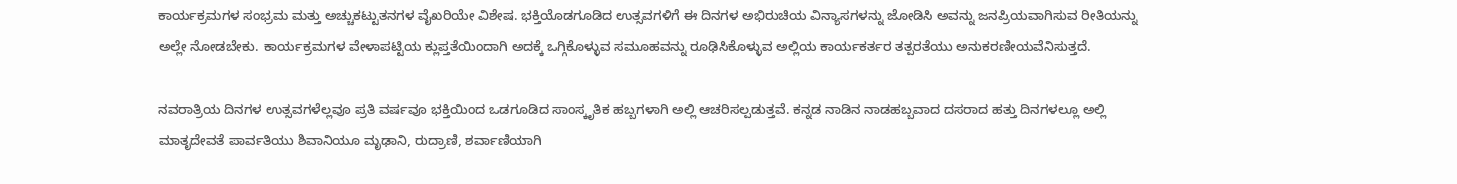ಕಾರ್ಯಕ್ರಮಗಳ ಸಂಭ್ರಮ ಮತ್ತು ಅಚ್ಚುಕಟ್ಟುತನಗಳ ವೈಖರಿಯೇ ವಿಶೇಷ. ಭಕ್ತಿಯೊಡಗೂಡಿದ ಉತ್ಸವಗಳಿಗೆ ಈ ದಿನಗಳ ಅಭಿರುಚಿಯ ವಿನ್ಯಾಸಗಳನ್ನು ಜೋಡಿಸಿ ಅವನ್ನು ಜನಪ್ರಿಯವಾಗಿಸುವ ರೀತಿಯನ್ನು ಅಲ್ಲೇ ನೋಡಬೇಕು. ಕಾರ್ಯಕ್ರಮಗಳ ವೇಳಾಪಟ್ಟಿಯ ಕ್ಲುಪ್ತತೆಯಿಂದಾಗಿ ಅದಕ್ಕೆ ಒಗ್ಗಿಕೊಳ್ಳುವ ಸಮೂಹವನ್ನು ರೂಢಿಸಿಕೊಳ್ಳುವ ಅಲ್ಲಿಯ ಕಾರ್ಯಕರ್ತರ ತತ್ಪರತೆಯು ಅನುಕರಣೀಯವೆನಿಸುತ್ತದೆ.

ನವರಾತ್ರಿಯ ದಿನಗಳ ಉತ್ಸವಗಳೆಲ್ಲವೂ ಪ್ರತಿ ವರ್ಷವೂ ಭಕ್ತಿಯಿಂದ ಒಡಗೂಡಿದ ಸಾಂಸ್ಕೃತಿಕ ಹಬ್ಬಗಳಾಗಿ ಅಲ್ಲಿ ಆಚರಿಸಲ್ಪಡುತ್ತವೆ. ಕನ್ನಡ ನಾಡಿನ ನಾಡಹಬ್ಬವಾದ ದಸರಾದ ಹತ್ತು ದಿನಗಳಲ್ಲೂ ಅಲ್ಲಿ ಮಾತೃದೇವತೆ ಪಾರ್ವತಿಯು ಶಿವಾನಿಯೂ ಮೃಢಾನಿ, ರುದ್ರಾಣಿ, ಶರ್ವಾಣಿಯಾಗಿ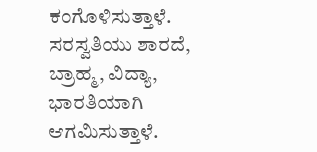ಕಂಗೊಳಿಸುತ್ತಾಳೆ. ಸರಸ್ವತಿಯು ಶಾರದೆ, ಬ್ರಾಹ್ಮ, ವಿದ್ಯಾ, ಭಾರತಿಯಾಗಿ ಆಗಮಿಸುತ್ತಾಳೆ.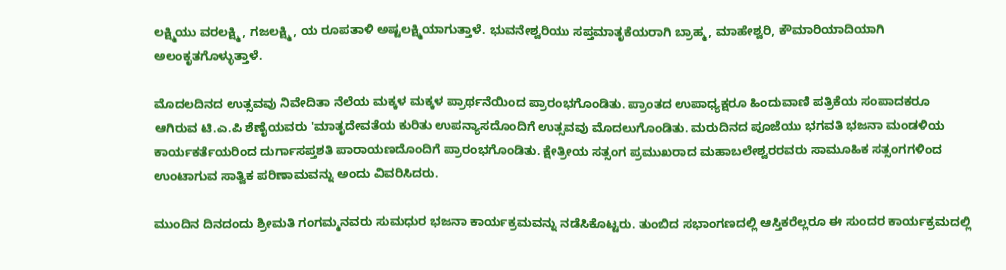ಲಕ್ಷ್ಮಿಯು ವರಲಕ್ಷ್ಮಿ, ಗಜಲಕ್ಷ್ಮಿ, ಯ ರೂಪತಾಳಿ ಅಷ್ಟಲಕ್ಷ್ಮಿಯಾಗುತ್ತಾಳೆ. ಭುವನೇಶ್ವರಿಯು ಸಪ್ತಮಾತೃಕೆಯರಾಗಿ ಬ್ರಾಹ್ಮ, ಮಾಹೇಶ್ವರಿ, ಕೌಮಾರಿಯಾದಿಯಾಗಿ ಅಲಂಕೃತಗೊಳ್ಳುತ್ತಾಳೆ.

ಮೊದಲದಿನದ ಉತ್ಸವವು ನಿವೇದಿತಾ ನೆಲೆಯ ಮಕ್ಕಳ ಮಕ್ಕಳ ಪ್ರಾರ್ಥನೆಯಿಂದ ಪ್ರಾರಂಭಗೊಂಡಿತು. ಪ್ರಾಂತದ ಉಪಾಧ್ಯಕ್ಷರೂ ಹಿಂದುವಾಣಿ ಪತ್ರಿಕೆಯ ಸಂಪಾದಕರೂ ಆಗಿರುವ ಟಿ.ಎ.ಪಿ ಶೆಣೈಯವರು 'ಮಾತೃದೇವತೆಯ ಕುರಿತು ಉಪನ್ಯಾಸದೊಂದಿಗೆ ಉತ್ಸವವು ಮೊದಲುಗೊಂಡಿತು. ಮರುದಿನದ ಪೂಜೆಯು ಭಗವತಿ ಭಜನಾ ಮಂಡಳಿಯ ಕಾರ್ಯಕರ್ತೆಯರಿಂದ ದುರ್ಗಾಸಪ್ತಶತಿ ಪಾರಾಯಣದೊಂದಿಗೆ ಪ್ರಾರಂಭಗೊಂಡಿತು. ಕ್ಷೇತ್ರೀಯ ಸತ್ಸಂಗ ಪ್ರಮುಖರಾದ ಮಹಾಬಲೇಶ್ವರರವರು ಸಾಮೂಹಿಕ ಸತ್ಸಂಗಗಳಿಂದ ಉಂಟಾಗುವ ಸಾತ್ವಿಕ ಪರಿಣಾಮವನ್ನು ಅಂದು ವಿವರಿಸಿದರು.

ಮುಂದಿನ ದಿನದಂದು ಶ್ರೀಮತಿ ಗಂಗಮ್ಮನವರು ಸುಮಧುರ ಭಜನಾ ಕಾರ್ಯಕ್ರಮವನ್ನು ನಡೆಸಿಕೊಟ್ಟರು. ತುಂಬಿದ ಸಭಾಂಗಣದಲ್ಲಿ ಆಸ್ತಿಕರೆಲ್ಲರೂ ಈ ಸುಂದರ ಕಾರ್ಯಕ್ರಮದಲ್ಲಿ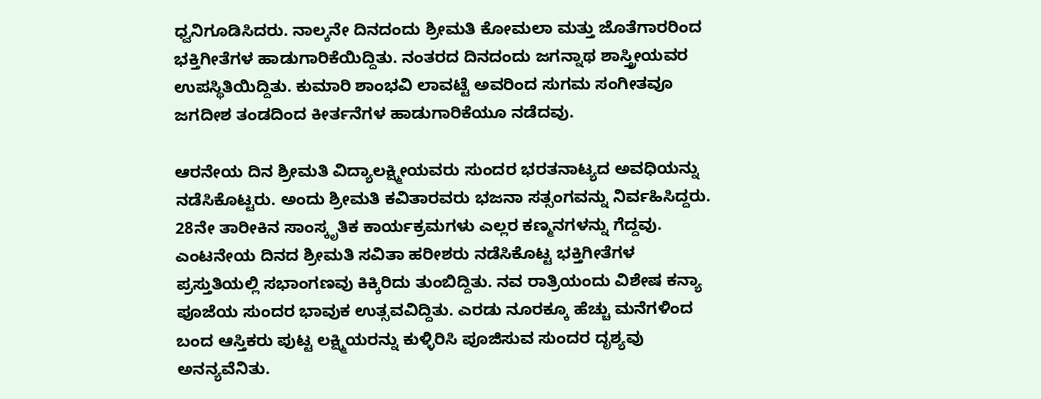ಧ್ವನಿಗೂಡಿಸಿದರು. ನಾಲ್ಕನೇ ದಿನದಂದು ಶ್ರೀಮತಿ ಕೋಮಲಾ ಮತ್ತು ಜೊತೆಗಾರರಿಂದ ಭಕ್ತಿಗೀತೆಗಳ ಹಾಡುಗಾರಿಕೆಯಿದ್ದಿತು. ನಂತರದ ದಿನದಂದು ಜಗನ್ನಾಥ ಶಾಸ್ತ್ರೀಯವರ ಉಪಸ್ಥಿತಿಯಿದ್ದಿತು. ಕುಮಾರಿ ಶಾಂಭವಿ ಲಾವಟ್ಟೆ ಅವರಿಂದ ಸುಗಮ ಸಂಗೀತವೂ ಜಗದೀಶ ತಂಡದಿಂದ ಕೀರ್ತನೆಗಳ ಹಾಡುಗಾರಿಕೆಯೂ ನಡೆದವು.

ಆರನೇಯ ದಿನ ಶ್ರೀಮತಿ ವಿದ್ಯಾಲಕ್ಷ್ಮೀಯವರು ಸುಂದರ ಭರತನಾಟ್ಯದ ಅವಧಿಯನ್ನು ನಡೆಸಿಕೊಟ್ಟರು. ಅಂದು ಶ್ರೀಮತಿ ಕವಿತಾರವರು ಭಜನಾ ಸತ್ಸಂಗವನ್ನು ನಿರ್ವಹಿಸಿದ್ದರು. 28ನೇ ತಾರೀಕಿನ ಸಾಂಸ್ಕೃತಿಕ ಕಾರ್ಯಕ್ರಮಗಳು ಎಲ್ಲರ ಕಣ್ಮನಗಳನ್ನು ಗೆದ್ದವು. ಎಂಟನೇಯ ದಿನದ ಶ್ರೀಮತಿ ಸವಿತಾ ಹರೀಶರು ನಡೆಸಿಕೊಟ್ಟ ಭಕ್ತಿಗೀತೆಗಳ ಪ್ರಸ್ತುತಿಯಲ್ಲಿ ಸಭಾಂಗಣವು ಕಿಕ್ಕಿರಿದು ತುಂಬಿದ್ದಿತು. ನವ ರಾತ್ರಿಯಂದು ವಿಶೇಷ ಕನ್ಯಾ ಪೂಜೆಯ ಸುಂದರ ಭಾವುಕ ಉತ್ಸವವಿದ್ದಿತು. ಎರಡು ನೂರಕ್ಕೂ ಹೆಚ್ಚು ಮನೆಗಳಿಂದ ಬಂದ ಆಸ್ತಿಕರು ಪುಟ್ಟ ಲಕ್ಷ್ಮಿಯರನ್ನು ಕುಳ್ಳಿರಿಸಿ ಪೂಜಿಸುವ ಸುಂದರ ದೃಶ್ಯವು ಅನನ್ಯವೆನಿತು.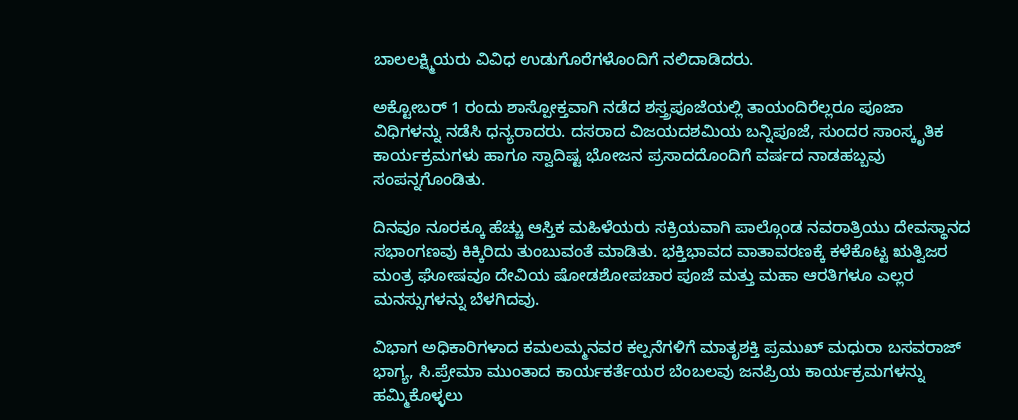ಬಾಲಲಕ್ಷ್ಮಿಯರು ವಿವಿಧ ಉಡುಗೊರೆಗಳೊಂದಿಗೆ ನಲಿದಾಡಿದರು.

ಅಕ್ಟೋಬರ್ 1 ರಂದು ಶಾಸ್ಪೋಕ್ತವಾಗಿ ನಡೆದ ಶಸ್ತ್ರಪೂಜೆಯಲ್ಲಿ ತಾಯಂದಿರೆಲ್ಲರೂ ಪೂಜಾ ವಿಧಿಗಳನ್ನು ನಡೆಸಿ ಧನ್ಯರಾದರು. ದಸರಾದ ವಿಜಯದಶಮಿಯ ಬನ್ನಿಪೂಜೆ, ಸುಂದರ ಸಾಂಸ್ಕೃತಿಕ ಕಾರ್ಯಕ್ರಮಗಳು ಹಾಗೂ ಸ್ವಾದಿಷ್ಟ ಭೋಜನ ಪ್ರಸಾದದೊಂದಿಗೆ ವರ್ಷದ ನಾಡಹಬ್ಬವು ಸಂಪನ್ನಗೊಂಡಿತು.

ದಿನವೂ ನೂರಕ್ಕೂ ಹೆಚ್ಚು ಆಸ್ತಿಕ ಮಹಿಳೆಯರು ಸಕ್ರಿಯವಾಗಿ ಪಾಲ್ಗೊಂಡ ನವರಾತ್ರಿಯು ದೇವಸ್ಥಾನದ ಸಭಾಂಗಣವು ಕಿಕ್ಕಿರಿದು ತುಂಬುವಂತೆ ಮಾಡಿತು. ಭಕ್ತಿಭಾವದ ವಾತಾವರಣಕ್ಕೆ ಕಳೆಕೊಟ್ಟ ಋತ್ವಿಜರ ಮಂತ್ರ ಘೋಷವೂ ದೇವಿಯ ಷೋಡಶೋಪಚಾರ ಪೂಜೆ ಮತ್ತು ಮಹಾ ಆರತಿಗಳೂ ಎಲ್ಲರ ಮನಸ್ಸುಗಳನ್ನು ಬೆಳಗಿದವು.

ವಿಭಾಗ ಅಧಿಕಾರಿಗಳಾದ ಕಮಲಮ್ಮನವರ ಕಲ್ಪನೆಗಳಿಗೆ ಮಾತೃಶಕ್ತಿ ಪ್ರಮುಖ್ ಮಧುರಾ ಬಸವರಾಜ್ ಭಾಗ್ಯ, ಸಿ.ಪ್ರೇಮಾ ಮುಂತಾದ ಕಾರ್ಯಕರ್ತೆಯರ ಬೆಂಬಲವು ಜನಪ್ರಿಯ ಕಾರ್ಯಕ್ರಮಗಳನ್ನು ಹಮ್ಮಿಕೊಳ್ಳಲು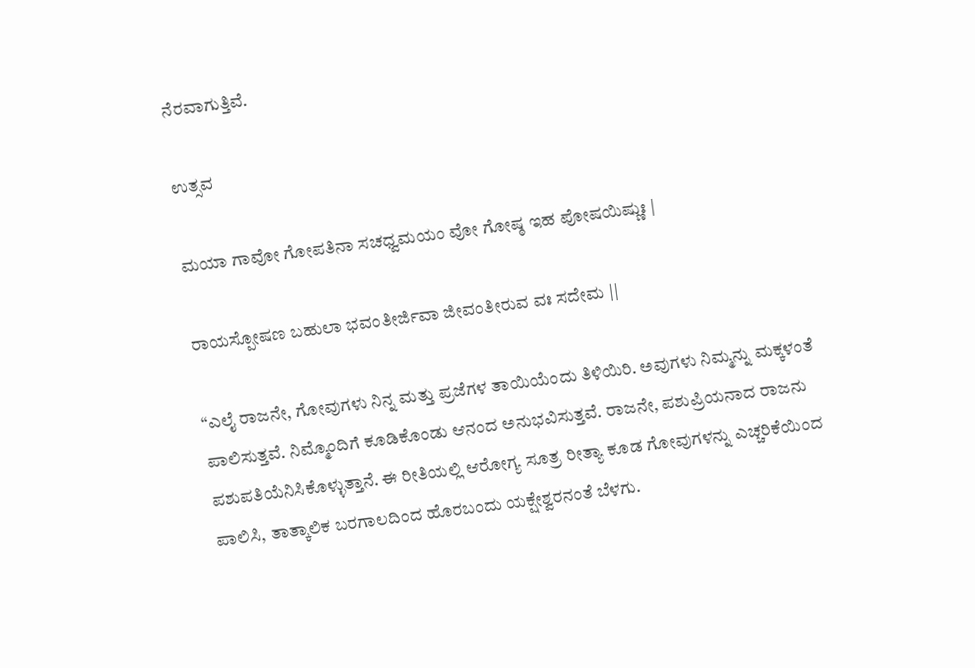ನೆರವಾಗುತ್ತಿವೆ.

ಉತ್ಸವ

ಮಯಾ ಗಾವೋ ಗೋಪತಿನಾ ಸಚಧ್ವಮಯಂ ವೋ ಗೋಷ್ಠ ಇಹ ಪೋಷಯಿಷ್ಣುಃ |

ರಾಯಸ್ಪೋಷಣ ಬಹುಲಾ ಭವಂತೀರ್ಜಿವಾ ಜೀವಂತೀರುವ ವಃ ಸದೇಮ ||

“ಎಲೈ ರಾಜನೇ, ಗೋವುಗಳು ನಿನ್ನ ಮತ್ತು ಪ್ರಜೆಗಳ ತಾಯಿಯೆಂದು ತಿಳಿಯಿರಿ. ಅವುಗಳು ನಿಮ್ಮನ್ನು ಮಕ್ಕಳಂತೆ ಪಾಲಿಸುತ್ತವೆ. ನಿಮ್ಮೊಂದಿಗೆ ಕೂಡಿಕೊಂಡು ಆನಂದ ಅನುಭವಿಸುತ್ತವೆ. ರಾಜನೇ, ಪಶುಪ್ರಿಯನಾದ ರಾಜನು ಪಶುಪತಿಯೆನಿಸಿಕೊಳ್ಳುತ್ತಾನೆ. ಈ ರೀತಿಯಲ್ಲಿ ಆರೋಗ್ಯ ಸೂತ್ರ ರೀತ್ಯಾ ಕೂಡ ಗೋವುಗಳನ್ನು ಎಚ್ಚರಿಕೆಯಿಂದ ಪಾಲಿಸಿ, ತಾತ್ಕಾಲಿಕ ಬರಗಾಲದಿಂದ ಹೊರಬಂದು ಯಕ್ಷೇಶ್ವರನಂತೆ ಬೆಳಗು.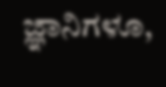ಜ್ಞಾನಿಗಳೂ,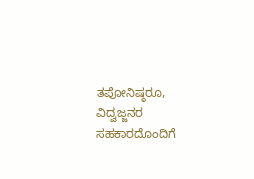ತಪೋನಿಷ್ಠರೂ, ವಿದ್ವಜ್ಜನರ ಸಹಕಾರದೊಂದಿಗೆ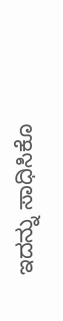ಇದನ್ನು ಸಾಧಿಸಿಕೊ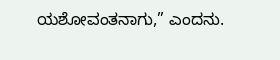ಯಶೋವಂತನಾಗು,” ಎಂದನು.